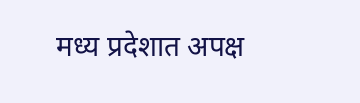मध्य प्रदेशात अपक्ष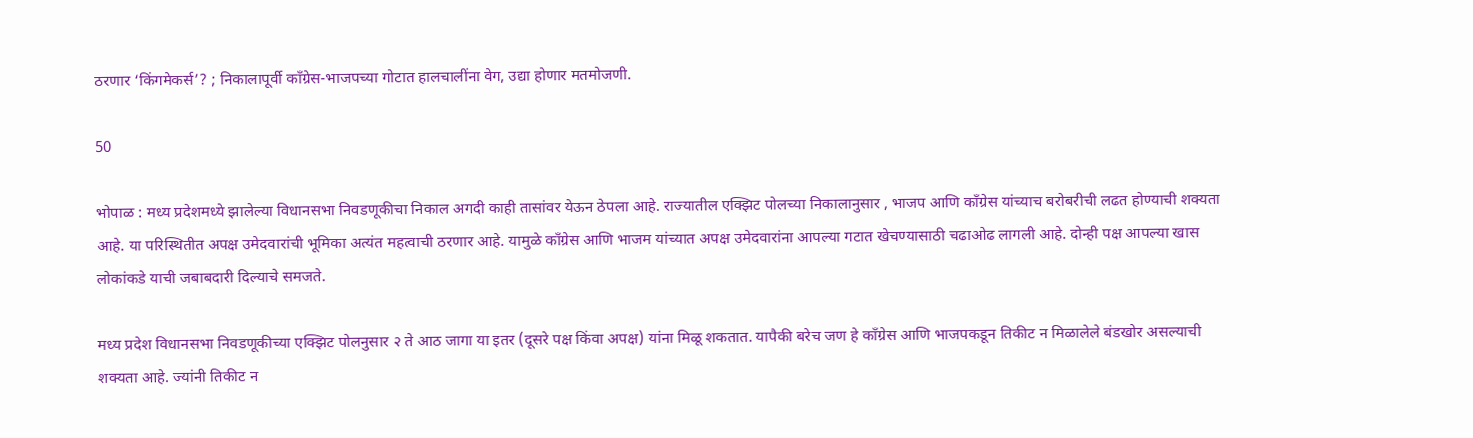ठरणार ‘किंगमेकर्स’? ; निकालापूर्वी काँग्रेस-भाजपच्या गोटात हालचालींना वेग, उद्या होणार मतमोजणी.

50

भोपाळ : मध्य प्रदेशमध्ये झालेल्या विधानसभा निवडणूकीचा निकाल अगदी काही तासांवर येऊन ठेपला आहे. राज्यातील एक्झिट पोलच्या निकालानुसार , भाजप आणि काँग्रेस यांच्याच बरोबरीची लढत होण्याची शक्यता आहे. या परिस्थितीत अपक्ष उमेदवारांची भूमिका अत्यंत महत्वाची ठरणार आहे. यामुळे काँग्रेस आणि भाजम यांच्यात अपक्ष उमेदवारांना आपल्या गटात खेचण्यासाठी चढाओढ लागली आहे. दोन्ही पक्ष आपल्या खास लोकांकडे याची जबाबदारी दिल्याचे समजते.

मध्य प्रदेश विधानसभा निवडणूकीच्या एक्झिट पोलनुसार २ ते आठ जागा या इतर (दूसरे पक्ष किंवा अपक्ष) यांना मिळू शकतात. यापैकी बरेच जण हे काँग्रेस आणि भाजपकडून तिकीट न मिळालेले बंडखोर असल्याची शक्यता आहे. ज्यांनी तिकीट न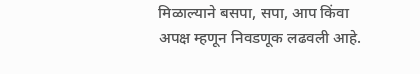मिळाल्याने बसपा, सपा, आप किंवा अपक्ष म्हणून निवडणूक लढवली आहे.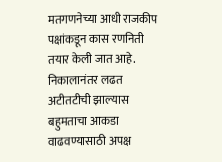मतगणनेच्या आधी राजकीप पक्षांकडून कास रणनिती तयार केली जात आहे. निकालानंतर लढत अटीतटीची झाल्यास बहुमताचा आकडा वाढवण्यासाठी अपक्ष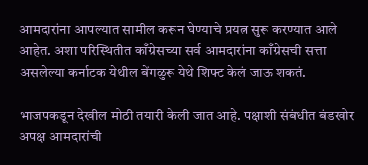आमदारांना आपल्यात सामील करून घेण्याचे प्रयत्न सुरू करण्यात आले आहेत. अशा परिस्थितीत काँग्रेसच्या सर्व आमदारांना काँग्रेसची सत्ता असलेल्या कर्नाटक येथील बेंगळुरू येथे शिफ्ट केलं जाऊ शकतं.

भाजपकडून देखील मोठी तयारी केली जात आहे. पक्षाशी संबंधीत बंडखोर अपक्ष आमदारांची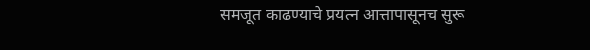समजूत काढण्याचे प्रयत्न आत्तापासूनच सुरू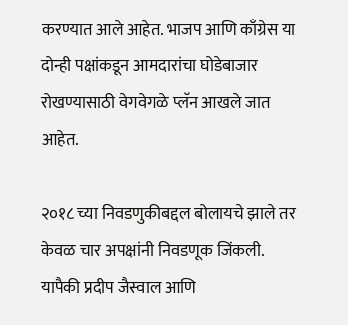करण्यात आले आहेत. भाजप आणि काँग्रेस या दोन्ही पक्षांकडून आमदारांचा घोडेबाजार रोखण्यासाठी वेगवेगळे प्लॅन आखले जात आहेत.

२०१८ च्या निवडणुकीबद्दल बोलायचे झाले तर केवळ चार अपक्षांनी निवडणूक जिंकली. यापैकी प्रदीप जैस्वाल आणि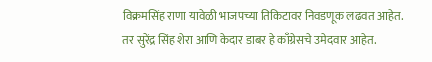विक्रमसिंह राणा यावेळी भाजपच्या तिकिटावर निवडणूक लढवत आहेत. तर सुरेंद्र सिंह शेरा आणि केदार डाबर हे काँग्रेसचे उमेदवार आहेत.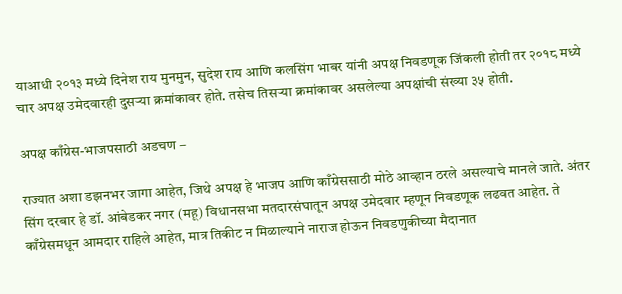याआधी २०१३ मध्ये दिनेश राय मुनमुन, सुदेश राय आणि कलसिंग भाबर यांनी अपक्ष निवडणूक जिंकली होती तर २०१८ मध्ये चार अपक्ष उमेदवारही दुसऱ्या क्रमांकावर होते. तसेच तिसऱ्या क्रमांकावर असलेल्या अपक्षांची संख्या ३५ होती.

अपक्ष काँग्रेस-भाजपसाठी अडचण –

राज्यात अशा डझनभर जागा आहेत, जिथे अपक्ष हे भाजप आणि काँग्रेससाठी मोठे आव्हान ठरले असल्याचे मानले जाते. अंतर सिंग दरबार हे डॉ. आंबेडकर नगर (महू) विधानसभा मतदारसंघातून अपक्ष उमेदवार म्हणून निवडणूक लढवत आहेत. ते काँग्रेसमधून आमदार राहिले आहेत, मात्र तिकीट न मिळाल्याने नाराज होऊन निवडणुकीच्या मैदानात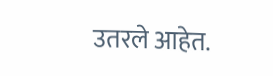उतरले आहेत.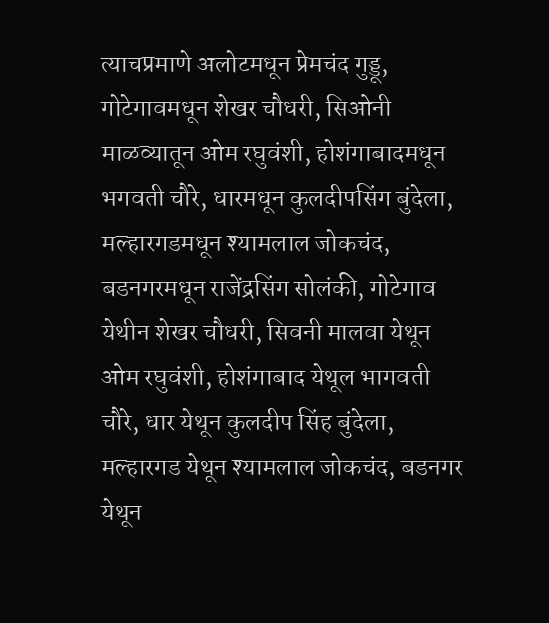त्याचप्रमाणे अलोटमधून प्रेमचंद गुड्डू, गोटेगावमधून शेखर चौधरी, सिओनी माळव्यातून ओम रघुवंशी, होशंगाबादमधून भगवती चौरे, धारमधून कुलदीपसिंग बुंदेला, मल्हारगडमधून श्यामलाल जोकचंद, बडनगरमधून राजेंद्रसिंग सोलंकी, गोटेगाव येथीन शेखर चौधरी, सिवनी मालवा येथून ओम रघुवंशी, होशंगाबाद येथूल भागवती चौरे, धार येथून कुलदीप सिंह बुंदेला, मल्हारगड येथून श्यामलाल जोकचंद, बडनगर येथून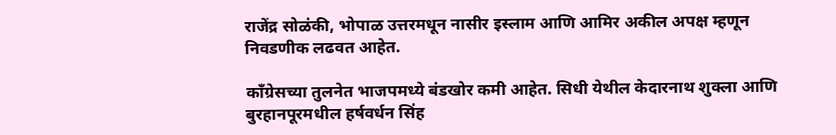राजेंद्र सोळंकी, भोपाळ उत्तरमधून नासीर इस्लाम आणि आमिर अकील अपक्ष म्हणून निवडणीक लढवत आहेत.

काँग्रेसच्या तुलनेत भाजपमध्ये बंडखोर कमी आहेत. सिधी येथील केदारनाथ शुक्ला आणि बुरहानपूरमधील हर्षवर्धन सिंह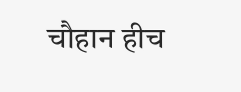चौहान हीच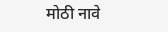मोठी नावे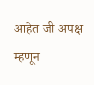आहेत जी अपक्ष म्हणून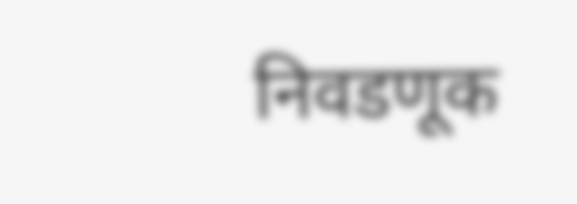निवडणूक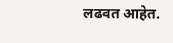लढवत आहेत.